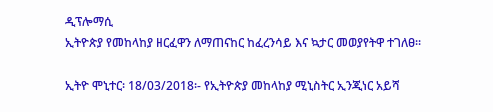ዲፕሎማሲ
ኢትዮጵያ የመከላከያ ዘርፈዋን ለማጠናከር ከፈረንሳይ እና ኳታር መወያየትዋ ተገለፀ፡፡

ኢትዮ ሞኒተር፡ 18/03/2018፡- የኢትዮጵያ መከላከያ ሚኒስትር ኢንጂነር አይሻ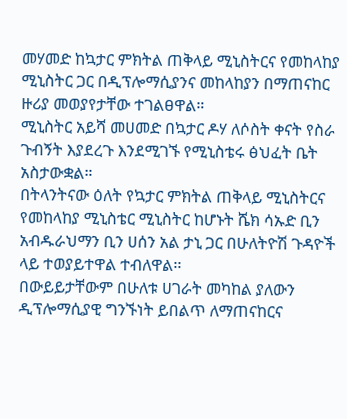መሃመድ ከኳታር ምክትል ጠቅላይ ሚኒስትርና የመከላከያ ሚኒስትር ጋር በዲፕሎማሲያንና መከላከያን በማጠናከር ዙሪያ መወያየታቸው ተገልፀዋል።
ሚኒስትር አይሻ መሀመድ በኳታር ዶሃ ለሶስት ቀናት የስራ ጉብኝት እያደረጉ እንደሚገኙ የሚኒስቴሩ ፅህፈት ቤት አስታውቋል።
በትላንትናው ዕለት የኳታር ምክትል ጠቅላይ ሚኒስትርና የመከላከያ ሚኒስቴር ሚኒስትር ከሆኑት ሼክ ሳኡድ ቢን አብዱራህማን ቢን ሀሰን አል ታኒ ጋር በሁለትዮሽ ጉዳዮች ላይ ተወያይተዋል ተብለዋል፡፡
በውይይታቸውም በሁለቱ ሀገራት መካከል ያለውን ዲፕሎማሲያዊ ግንኙነት ይበልጥ ለማጠናከርና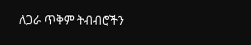ለጋራ ጥቅም ትብብሮችን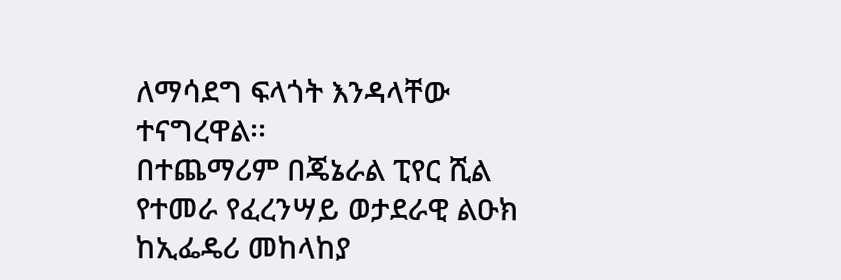ለማሳደግ ፍላጎት እንዳላቸው ተናግረዋል፡፡
በተጨማሪም በጄኔራል ፒየር ሺል የተመራ የፈረንሣይ ወታደራዊ ልዑክ ከኢፌዴሪ መከላከያ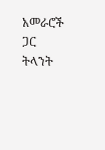አመራሮች ጋር ትላንት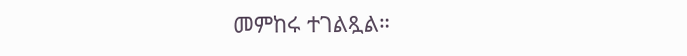መምከሩ ተገልጿል።